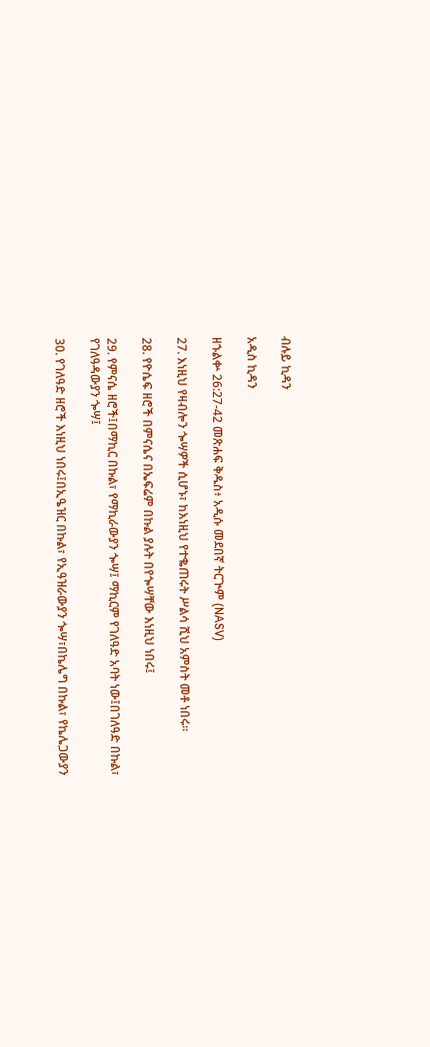ብሉይ ኪዳን

አዲስ ኪዳን

ዘኁልቍ 26:27-42 መጽሐፍ ቅዱስ፥ አዲሱ መደበኛ ትርጒም (NASV)

27. እነዚህ የዛብሎን ጐሣዎች ሲሆኑ፣ ከእነዚህ የተቈጠሩት ሥልሳ ሺህ አምስት መቶ ነበሩ።

28. የዮሴፍ ዘሮች በምናሴና በኤፍሬም በኩል ያሉት በየጐሣቸው እነዚህ ነበሩ፤

29. የምናሴ ዘሮች፤በማኪር በኩል፣ የማኪራውያን ጐሣ፤ ማኪርም የገለዓድ አባት ነው፤በገለዓድ በኩል፣ የገለዓዳውያን ጐሣ፤

30. የገለዓድ ዘሮች እነዚህ ነበሩ፤በኢዔዝር በኩል፣ የኢዓዝራውያን ጐሣ፣በኬሌግ በኩል፣ የኬሌጋውያን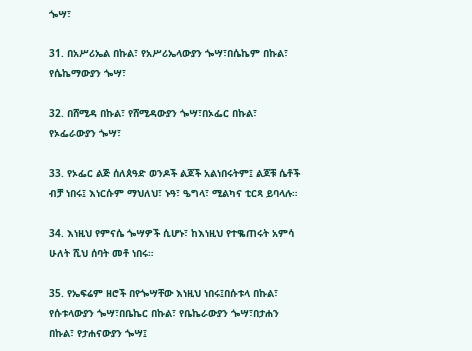ጐሣ፣

31. በአሥሪኤል በኩል፣ የአሥሪኤላውያን ጐሣ፣በሴኬም በኩል፣ የሴኬማውያን ጐሣ፣

32. በሸሚዳ በኩል፣ የሸሚዳውያን ጐሣ፣በኦፌር በኩል፣ የኦፌራውያን ጐሣ፣

33. የኦፌር ልጅ ሰለጰዓድ ወንዶች ልጆች አልነበሩትም፤ ልጆቹ ሴቶች ብቻ ነበሩ፤ እነርሱም ማህለህ፣ ኑዓ፣ ዔግላ፣ ሚልካና ቲርጻ ይባላሉ።

34. እነዚህ የምናሴ ጐሣዎች ሲሆኑ፣ ከእነዚህ የተቈጠሩት አምሳ ሁለት ሺህ ሰባት መቶ ነበሩ።

35. የኤፍሬም ዘሮች በየጐሣቸው እነዚህ ነበሩ፤በሱቱላ በኩል፣ የሱቱላውያን ጐሣ፣በቤኬር በኩል፣ የቤኬራውያን ጐሣ፣በታሐን በኩል፣ የታሐናውያን ጐሣ፤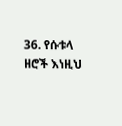36. የሱቱላ ዘሮች እነዚህ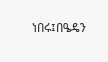ነበሩ፤በዔዴን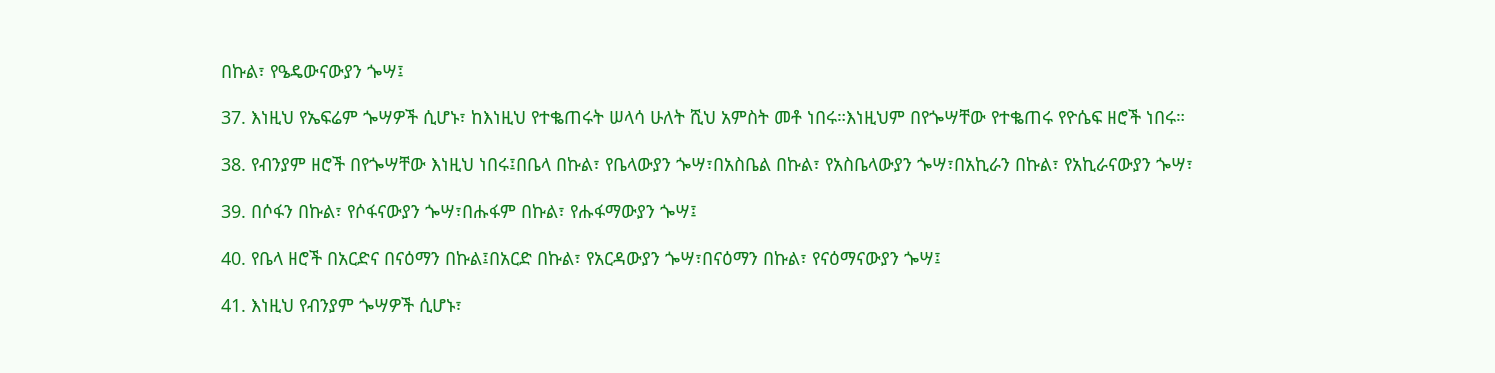በኩል፣ የዔዴውናውያን ጐሣ፤

37. እነዚህ የኤፍሬም ጐሣዎች ሲሆኑ፣ ከእነዚህ የተቈጠሩት ሠላሳ ሁለት ሺህ አምስት መቶ ነበሩ።እነዚህም በየጐሣቸው የተቈጠሩ የዮሴፍ ዘሮች ነበሩ።

38. የብንያም ዘሮች በየጐሣቸው እነዚህ ነበሩ፤በቤላ በኩል፣ የቤላውያን ጐሣ፣በአስቤል በኩል፣ የአስቤላውያን ጐሣ፣በአኪራን በኩል፣ የአኪራናውያን ጐሣ፣

39. በሶፋን በኩል፣ የሶፋናውያን ጐሣ፣በሑፋም በኩል፣ የሑፋማውያን ጐሣ፤

40. የቤላ ዘሮች በአርድና በናዕማን በኩል፤በአርድ በኩል፣ የአርዳውያን ጐሣ፣በናዕማን በኩል፣ የናዕማናውያን ጐሣ፤

41. እነዚህ የብንያም ጐሣዎች ሲሆኑ፣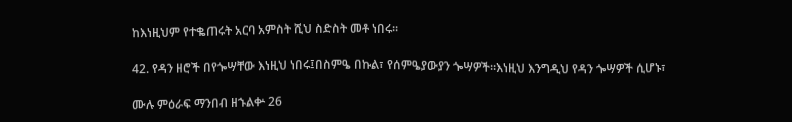ከእነዚህም የተቈጠሩት አርባ አምስት ሺህ ስድስት መቶ ነበሩ።

42. የዳን ዘሮች በየጐሣቸው እነዚህ ነበሩ፤በስምዔ በኩል፣ የሰምዔያውያን ጐሣዎች።እነዚህ እንግዲህ የዳን ጐሣዎች ሲሆኑ፣

ሙሉ ምዕራፍ ማንበብ ዘኁልቍ 26